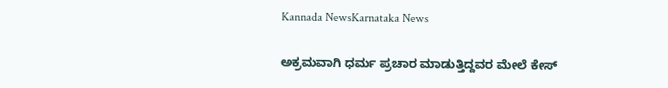Kannada NewsKarnataka News

ಅಕ್ರಮವಾಗಿ ಧರ್ಮ ಪ್ರಚಾರ ಮಾಡುತ್ತಿದ್ದವರ ಮೇಲೆ ಕೇಸ್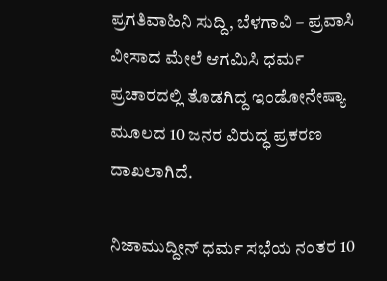ಪ್ರಗತಿವಾಹಿನಿ ಸುದ್ದಿ, ಬೆಳಗಾವಿ – ಪ್ರವಾಸಿ ವೀಸಾದ ಮೇಲೆ ಆಗಮಿಸಿ ಧರ್ಮ ಪ್ರಚಾರದಲ್ಲಿ ತೊಡಗಿದ್ದ ಇಂಡೋನೇಷ್ಯಾ ಮೂಲದ 10 ಜನರ ವಿರುದ್ಧ ಪ್ರಕರಣ ದಾಖಲಾಗಿದೆ.

ನಿಜಾಮುದ್ದೀನ್ ಧರ್ಮ ಸಭೆಯ ನಂತರ 10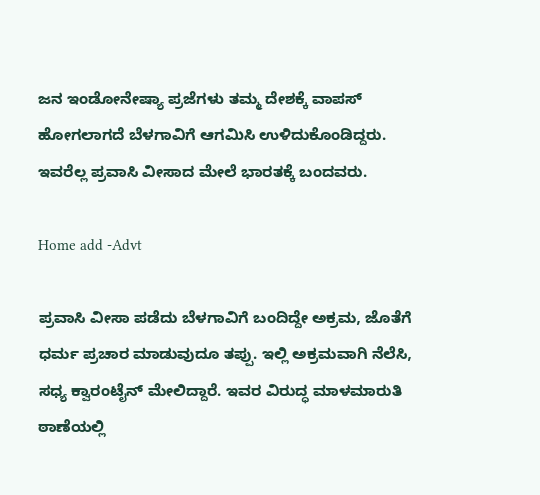ಜನ ಇಂಡೋನೇಷ್ಯಾ ಪ್ರಜೆಗಳು ತಮ್ಮ ದೇಶಕ್ಕೆ ವಾಪಸ್ ಹೋಗಲಾಗದೆ ಬೆಳಗಾವಿಗೆ ಆಗಮಿಸಿ ಉಳಿದುಕೊಂಡಿದ್ದರು. ಇವರೆಲ್ಲ ಪ್ರವಾಸಿ ವೀಸಾದ ಮೇಲೆ ಭಾರತಕ್ಕೆ ಬಂದವರು.

Home add -Advt

ಪ್ರವಾಸಿ ವೀಸಾ ಪಡೆದು ಬೆಳಗಾವಿಗೆ ಬಂದಿದ್ದೇ ಅಕ್ರಮ, ಜೊತೆಗೆ ಧರ್ಮ ಪ್ರಚಾರ ಮಾಡುವುದೂ ತಪ್ಪು. ಇಲ್ಲಿ ಅಕ್ರಮವಾಗಿ ನೆಲೆಸಿ, ಸಧ್ಯ ಕ್ವಾರಂಟೈನ್ ಮೇಲಿದ್ದಾರೆ. ಇವರ ವಿರುದ್ಧ ಮಾಳಮಾರುತಿ ಠಾಣೆಯಲ್ಲಿ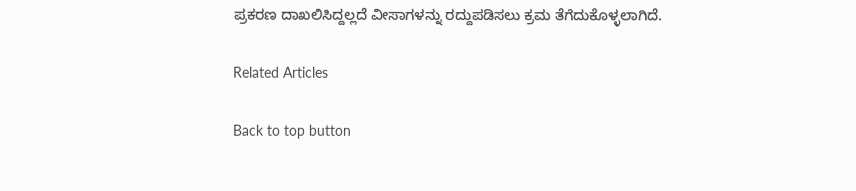ಪ್ರಕರಣ ದಾಖಲಿಸಿದ್ದಲ್ಲದೆ ವೀಸಾಗಳನ್ನು ರದ್ದುಪಡಿಸಲು ಕ್ರಮ ತೆಗೆದುಕೊಳ್ಳಲಾಗಿದೆ.

Related Articles

Back to top button